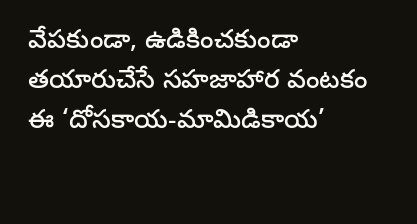వేపకుండా, ఉడికించకుండా తయారుచేసే సహజాహార వంటకం ఈ ‘దోసకాయ-మామిడికాయ’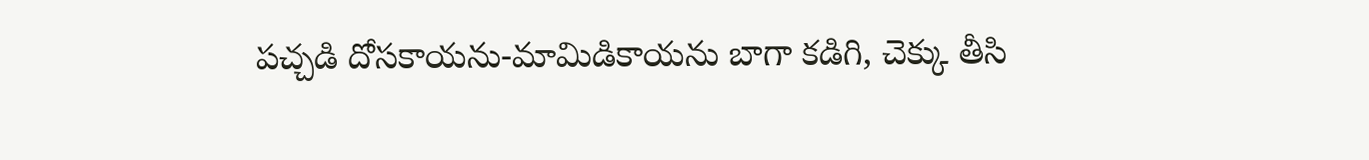పచ్చడి దోసకాయను-మామిడికాయను బాగా కడిగి, చెక్కు తీసి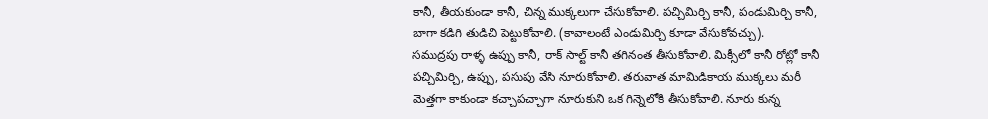కానీ, తీయకుండా కానీ, చిన్న ముక్కలుగా చేసుకోవాలి. పచ్చిమిర్చి కానీ, పండుమిర్చి కానీ, బాగా కడిగి తుడిచి పెట్టుకోవాలి. (కావాలంటే ఎండుమిర్చి కూడా వేసుకోవచ్చు).
సముద్రపు రాళ్ళ ఉప్పు కానీ, రాక్ సాల్ట్ కానీ తగినంత తీసుకోవాలి. మిక్సీలో కానీ రోట్లో కానీ పచ్చిమిర్చి, ఉప్పు, పసుపు వేసి నూరుకోవాలి. తరువాత మామిడికాయ ముక్కలు మరీ మెత్తగా కాకుండా కచ్చాపచ్చాగా నూరుకుని ఒక గిన్నెలోకి తీసుకోవాలి. నూరు కున్న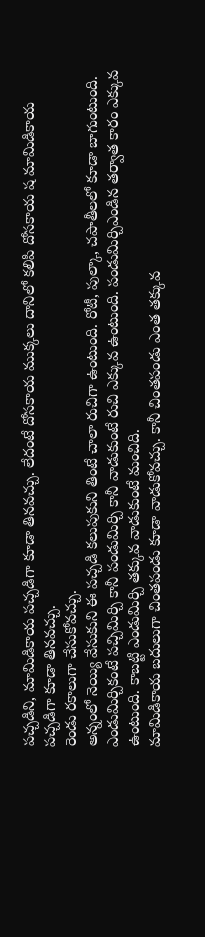పచ్చడిని, మామిడికాయ పచ్చడిగా కూడా తినవచ్చు. లేదంటే దోసకాయ ముక్కలు దానిలో కలిపి దోసకాయ ష మామిడికాయ పచ్చడిగా కూడా తినవచ్చు.
రెండు రకాలుగా చేసుకోవచ్చు.
అన్నంలో నెయ్యి వేసుకుని ఈ పచ్చడి కలుపుకుని తింటే చాలా రుచిగా ఉంటుంది. రోటీ, పుల్కా, చపాతీలలో కూడా బాగుంటుంది.
ఎండుమిర్చికంటే పచ్చిమిర్చి కానీ పండుమిర్చి కానీ వాడుకుంటే రుచి ఎక్కువ ఉంటుంది. పండుమిర్చిఎండిన తర్వాత కారం ఎక్కువ ఉంటుంది. కాబట్టి ఎండుమిర్చి తక్కువ వాడుకుంటే మంచిది.
మామిడికాయ బదులుగా చింతపండు కూడా వాడుకోవచ్చు. కానీ చింతపండు ఎంత తక్కువ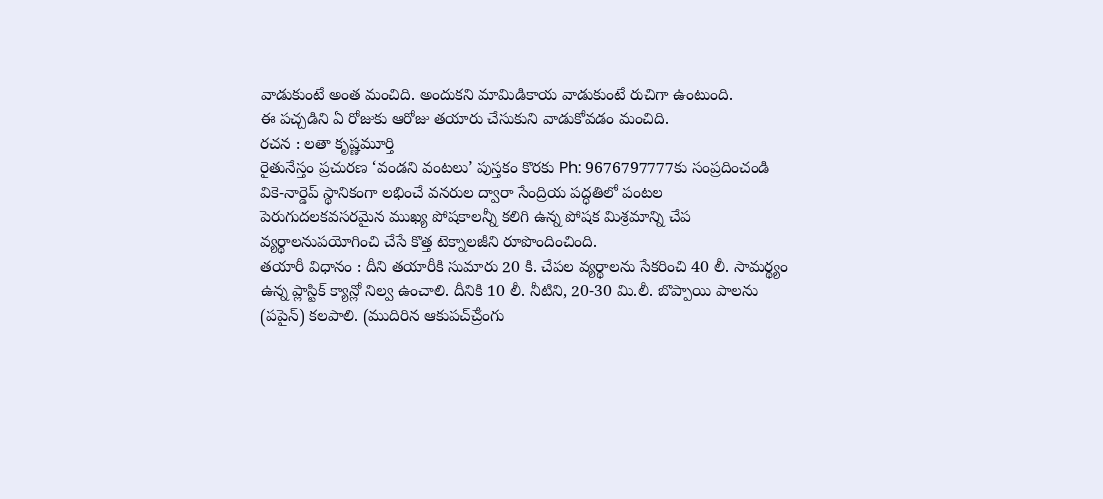వాడుకుంటే అంత మంచిది. అందుకని మామిడికాయ వాడుకుంటే రుచిగా ఉంటుంది.
ఈ పచ్చడిని ఏ రోజుకు ఆరోజు తయారు చేసుకుని వాడుకోవడం మంచిది.
రచన : లతా కృష్ణమూర్తి
రైతునేస్తం ప్రచురణ ‘వండని వంటలు’ పుస్తకం కొరకు Ph: 9676797777కు సంప్రదించండి
వికె-నార్డెప్ స్థానికంగా లభించే వనరుల ద్వారా సేంద్రియ పద్ధతిలో పంటల పెరుగుదలకవసరమైన ముఖ్య పోషకాలన్నీ కలిగి ఉన్న పోషక మిశ్రమాన్ని చేప వ్యర్థాలనుపయోగించి చేసే కొత్త టెక్నాలజీని రూపొందించింది.
తయారీ విధానం : దీని తయారీకి సుమారు 20 కి. చేపల వ్యర్థాలను సేకరించి 40 లీ. సామర్థ్యం ఉన్న ప్లాస్టిక్ క్యాన్లో నిల్వ ఉంచాలి. దీనికి 10 లీ. నీటిని, 20-30 మి.లీ. బొప్పాయి పాలను (పపైన్) కలపాలి. (ముదిరిన ఆకుపచ్ౘ్రంగు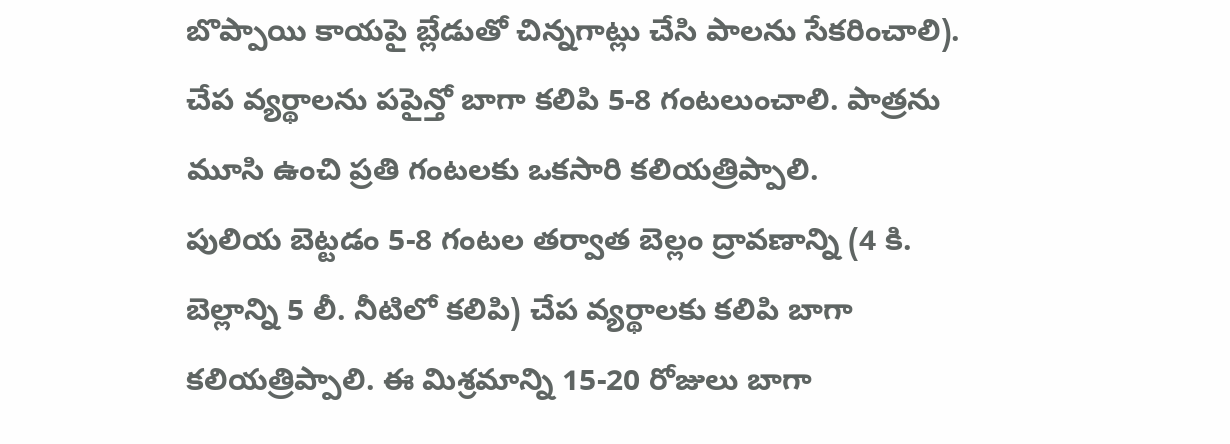బొప్పాయి కాయపై బ్లేడుతో చిన్నగాట్లు చేసి పాలను సేకరించాలి).
చేప వ్యర్థాలను పపైన్తో బాగా కలిపి 5-8 గంటలుంచాలి. పాత్రను మూసి ఉంచి ప్రతి గంటలకు ఒకసారి కలియత్రిప్పాలి.
పులియ బెట్టడం 5-8 గంటల తర్వాత బెల్లం ద్రావణాన్ని (4 కి. బెల్లాన్ని 5 లీ. నీటిలో కలిపి) చేప వ్యర్థాలకు కలిపి బాగా కలియత్రిప్పాలి. ఈ మిశ్రమాన్ని 15-20 రోజులు బాగా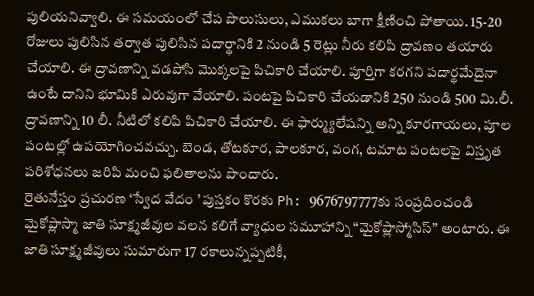పులియనివ్వాలి. ఈ సమయంలో చేప పొలుసులు, ఎముకలు బాగా క్షీణించి పోతాయి. 15-20 రోజులు పులిసిన తర్వాత పులిసిన పదార్థానికి 2 నుండి 5 రెట్లు నీరు కలిపి ద్రావణం తయారు చేయాలి. ఈ ద్రావణాన్ని వడపోసి మొక్కలపై పిచికారి చేయాలి. పూర్తిగా కరగని పదార్థమేదైనా ఉంటే దానిని భూమికి ఎరువుగా వేయాలి. పంటపై పిచికారి చేయడానికి 250 నుండి 500 మి.లీ. ద్రావణాన్ని 10 లీ. నీటిలో కలిపి పిచికారి చేయాలి. ఈ ఫార్మ్యులేషన్ని అన్ని కూరగాయలు, పూల పంటల్లో ఉపయోగించవచ్చు. బెండ, తోటకూర, పాలకూర, వంగ, టమాట పంటలపై విస్తృత పరిశోధనలు జరిపి మంచి ఫలితాలను పొందారు.
రైతునేస్తం ప్రచురణ ‘స్వేద వేదం ’ పుస్తకం కొరకు Ph: 9676797777కు సంప్రదించండి
మైకోప్లాస్మా జాతి సూక్ష్మజీవుల వలన కలిగే వ్యాధుల సమూహాన్ని “మైకోప్లాస్మోసిస్” అంటారు. ఈ జాతి సూక్ష్మజీవులు సుమారుగా 17 రకాలున్నప్పటికీ,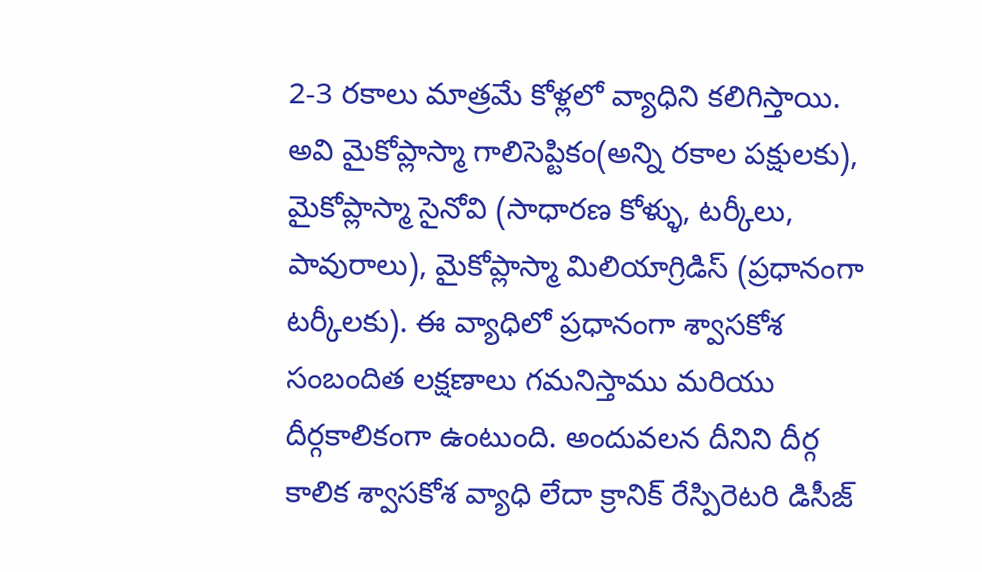2-3 రకాలు మాత్రమే కోళ్లలో వ్యాధిని కలిగిస్తాయి. అవి మైకోప్లాస్మా గాలిసెప్టికం(అన్ని రకాల పక్షులకు), మైకోప్లాస్మా సైనోవి (సాధారణ కోళ్ళు, టర్కీలు, పావురాలు), మైకోప్లాస్మా మిలియాగ్రిడిస్ (ప్రధానంగా టర్కీలకు). ఈ వ్యాధిలో ప్రధానంగా శ్వాసకోశ సంబందిత లక్షణాలు గమనిస్తాము మరియు దీర్గకాలికంగా ఉంటుంది. అందువలన దీనిని దీర్గ కాలిక శ్వాసకోశ వ్యాధి లేదా క్రానిక్ రేస్పిరెటరి డిసీజ్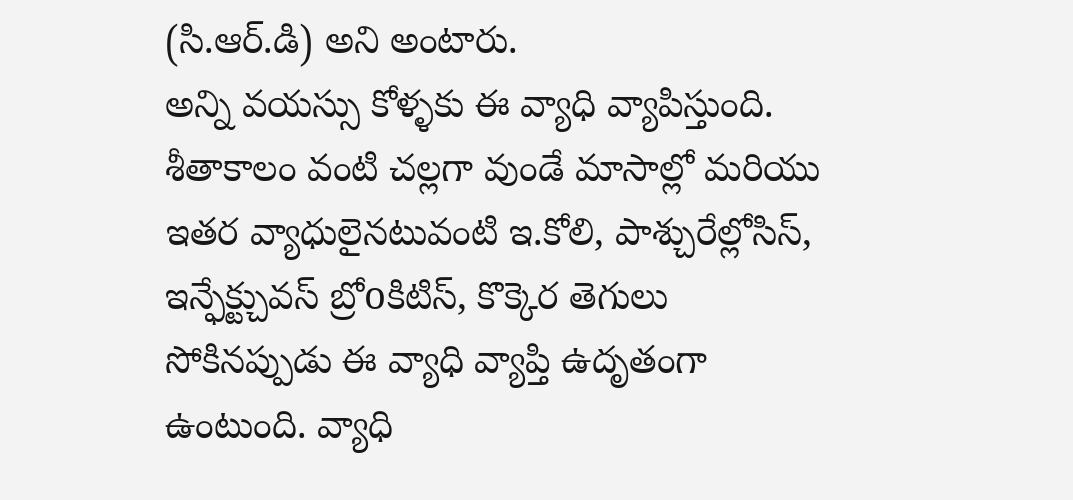(సి.ఆర్.డి) అని అంటారు.
అన్ని వయస్సు కోళ్ళకు ఈ వ్యాధి వ్యాపిస్తుంది. శీతాకాలం వంటి చల్లగా వుండే మాసాల్లో మరియు ఇతర వ్యాధులైనటువంటి ఇ.కోలి, పాశ్చురేల్లోసిస్, ఇన్ఫేక్ట్చువస్ బ్రోoకిటిస్, కొక్కెర తెగులు సోకినప్పుడు ఈ వ్యాధి వ్యాప్తి ఉదృతంగా ఉంటుంది. వ్యాధి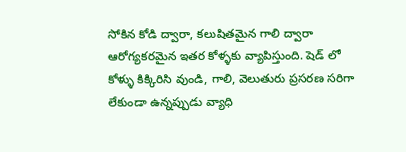సోకిన కోడి ద్వారా, కలుషితమైన గాలి ద్వారా ఆరోగ్యకరమైన ఇతర కోళ్ళకు వ్యాపిస్తుంది. షెడ్ లో కోళ్ళు కిక్కిరిసి వుండి, గాలి, వెలుతురు ప్రసరణ సరిగా లేకుండా ఉన్నప్పుడు వ్యాధి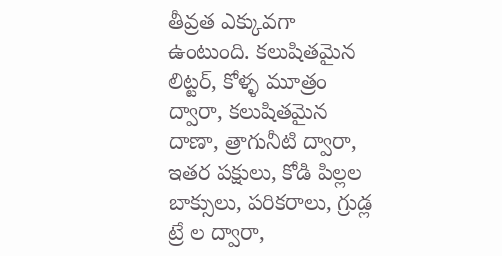తీవ్రత ఎక్కువగా ఉంటుంది. కలుషితమైన లిట్టర్, కోళ్ళ మూత్రం ద్వారా, కలుషితమైన దాణా, త్రాగునీటి ద్వారా, ఇతర పక్షులు, కోడి పిల్లల బాక్సులు, పరికరాలు, గ్రుడ్ల ట్రే ల ద్వారా,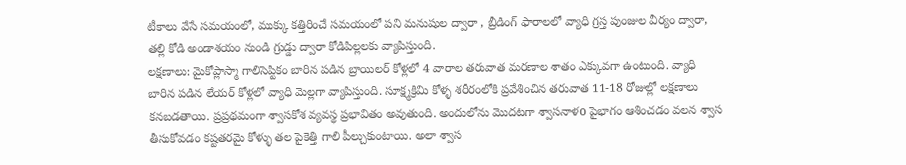టీకాలు వేసే సమయంలో, ముక్కు కత్తిరించే సమయంలో పని మనుషుల ద్వారా , బ్రీడింగ్ ఫారాలలో వ్యాధి గ్రస్త పుంజుల వీర్యం ద్వారా, తల్లి కోడి అండాశయం నుండి గ్రుడ్డు ద్వారా కోడిపిల్లలకు వ్యాపిస్తుంది.
లక్షణాలు: మైకోప్లాస్మా గాలిసెప్టికం బారిన పడిన బ్రాయిలర్ కోళ్లలో 4 వారాల తరువాత మరణాల శాతం ఎక్కువగా ఉంటుంది. వ్యాధి బారిన పడిన లేయర్ కోళ్లలో వ్యాధి మెల్లగా వ్యాపిస్తుంది. సూక్ష్మక్రిమి కోళ్ళ శరీరంలోకి ప్రవేశించిన తరువాత 11-18 రోజుల్లో లక్షణాలు కనబడతాయి. ప్రప్రథమంగా శ్వాసకోశ వ్యవస్థ ప్రభావితం అవుతుంది. అందులోను మొదటగా శ్వాసనాళo పైభాగం ఆశించడం వలన శ్వాస తీసుకోవడం కష్టతరమై కోళ్ళు తల పైకెత్తి గాలి పీల్చుకుంటాయి. అలా శ్వాస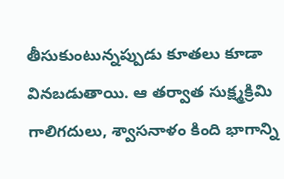తీసుకుంటున్నప్పుడు కూతలు కూడా వినబడుతాయి. ఆ తర్వాత సుక్ష్మక్రిమి గాలిగదులు, శ్వాసనాళం కింది భాగాన్ని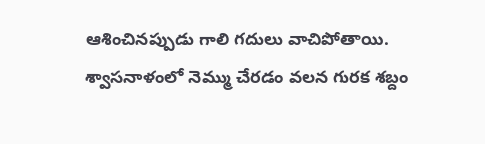ఆశించినప్పుడు గాలి గదులు వాచిపోతాయి. శ్వాసనాళంలో నెమ్ము చేరడం వలన గురక శబ్దం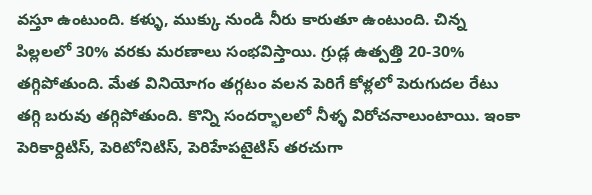వస్తూ ఉంటుంది. కళ్ళు, ముక్కు నుండి నీరు కారుతూ ఉంటుంది. చిన్న పిల్లలలో 30% వరకు మరణాలు సంభవిస్తాయి. గ్రుడ్ల ఉత్పత్తి 20-30% తగ్గిపోతుంది. మేత వినియోగం తగ్గటం వలన పెరిగే కోళ్లలో పెరుగుదల రేటు తగ్గి బరువు తగ్గిపోతుంది. కొన్ని సందర్భాలలో నీళ్ళ విరోచనాలుంటాయి. ఇంకా పెరికార్దిటిస్, పెరిటోనిటిస్, పెరిహేపటైటిస్ తరచుగా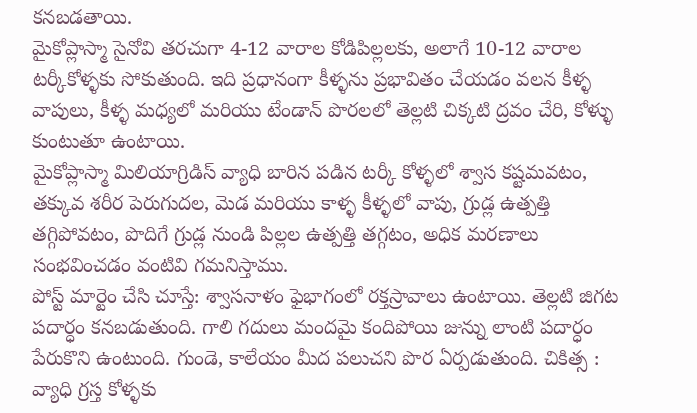కనబడతాయి.
మైకోప్లాస్మా సైనోవి తరచుగా 4-12 వారాల కోడిపిల్లలకు, అలాగే 10-12 వారాల టర్కీకోళ్ళకు సోకుతుంది. ఇది ప్రధానంగా కీళ్ళను ప్రభావితం చేయడం వలన కీళ్ళ వాపులు, కీళ్ళ మధ్యలో మరియు టేండాన్ పొరలలో తెల్లటి చిక్కటి ద్రవం చేరి, కోళ్ళు కుంటుతూ ఉంటాయి.
మైకోప్లాస్మా మిలియాగ్రిడిస్ వ్యాధి బారిన పడిన టర్కీ కోళ్ళలో శ్వాస కష్టమవటం, తక్కువ శరీర పెరుగుదల, మెడ మరియు కాళ్ళ కీళ్ళలో వాపు, గ్రుడ్ల ఉత్పత్తి తగ్గిపోవటం, పొదిగే గ్రుడ్ల నుండి పిల్లల ఉత్పత్తి తగ్గటం, అధిక మరణాలు సంభవించడం వంటివి గమనిస్తాము.
పోస్ట్ మార్టెం చేసి చూస్తే: శ్వాసనాళం ఫైభాగంలో రక్తస్రావాలు ఉంటాయి. తెల్లటి జిగట పదార్ధం కనబడుతుంది. గాలి గదులు మందమై కందిపోయి జున్ను లాంటి పదార్ధం పేరుకొని ఉంటుంది. గుండె, కాలేయం మీద పలుచని పొర ఏర్పడుతుంది. చికిత్స : వ్యాధి గ్రస్త కోళ్ళకు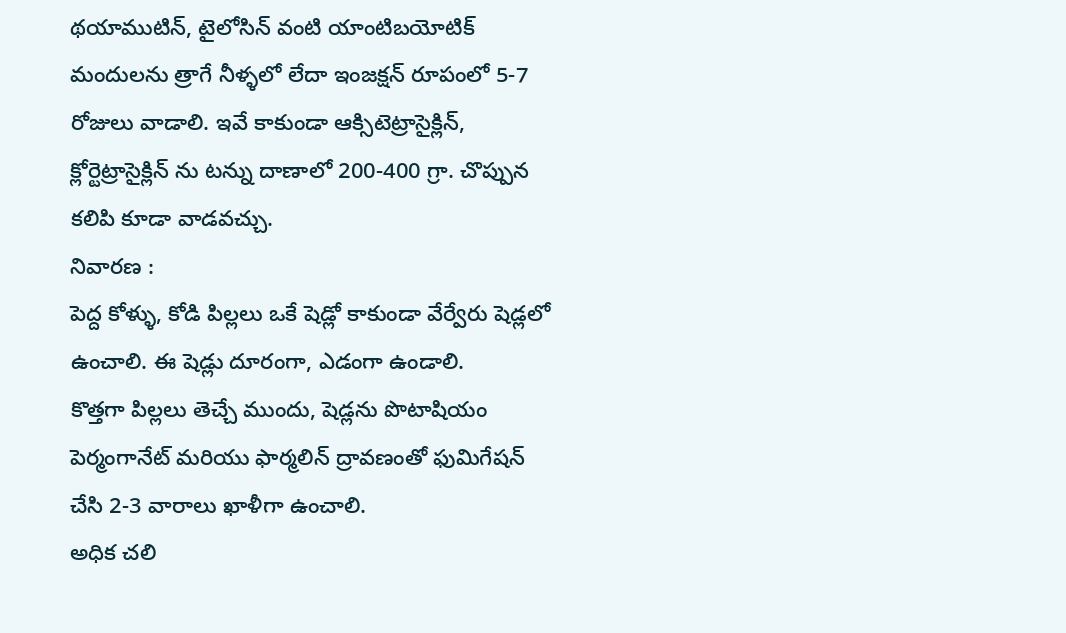థయాముటిన్, టైలోసిన్ వంటి యాంటిబయోటిక్ మందులను త్రాగే నీళ్ళలో లేదా ఇంజక్షన్ రూపంలో 5-7 రోజులు వాడాలి. ఇవే కాకుండా ఆక్సిటెట్రాసైక్లిన్, క్లోర్టెట్రాసైక్లిన్ ను టన్ను దాణాలో 200-400 గ్రా. చొప్పున కలిపి కూడా వాడవచ్చు.
నివారణ :
పెద్ద కోళ్ళు, కోడి పిల్లలు ఒకే షెడ్లో కాకుండా వేర్వేరు షెడ్లలో ఉంచాలి. ఈ షెడ్లు దూరంగా, ఎడంగా ఉండాలి.
కొత్తగా పిల్లలు తెచ్చే ముందు, షెడ్లను పొటాషియం పెర్మంగానేట్ మరియు ఫార్మలిన్ ద్రావణంతో ఫుమిగేషన్ చేసి 2-3 వారాలు ఖాళీగా ఉంచాలి.
అధిక చలి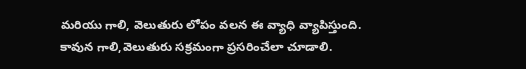మరియు గాలి, వెలుతురు లోపం వలన ఈ వ్యాధి వ్యాపిస్తుంది. కావున గాలి,వెలుతురు సక్రమంగా ప్రసరించేలా చూడాలి.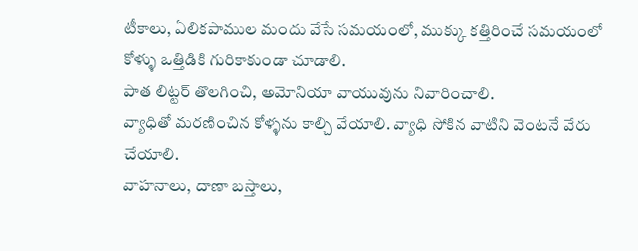టీకాలు, ఏలికపాముల మందు వేసే సమయంలో, ముక్కు కత్తిరించే సమయంలో కోళ్ళు ఒత్తిడికి గురికాకుండా చూడాలి.
పాత లిట్టర్ తొలగించి, అమోనియా వాయువును నివారించాలి.
వ్యాధితో మరణించిన కోళ్ళను కాల్చి వేయాలి. వ్యాధి సోకిన వాటిని వెంటనే వేరు చేయాలి.
వాహనాలు, దాణా బస్తాలు,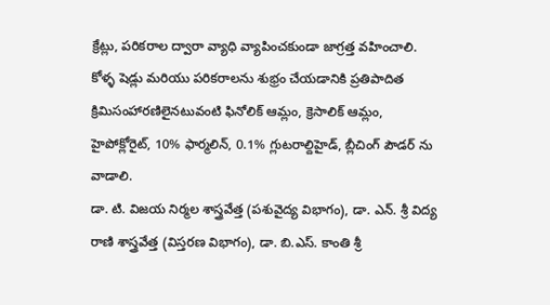క్రేట్లు, పరికరాల ద్వారా వ్యాధి వ్యాపించకుండా జాగ్రత్త వహించాలి.
కోళ్ళ షెడ్లు మరియు పరికరాలను శుభ్రం చేయడానికి ప్రతిపాదిత క్రిమిసంహారణిలైనటువంటి ఫినోలిక్ ఆమ్లం, క్రెసాలిక్ ఆమ్లం, హైపోక్లోరైట్, 10% ఫార్మలిన్, 0.1% గ్లుటరాల్దిహైడ్, బ్లీచింగ్ పౌడర్ ను వాడాలి.
డా. టి. విజయ నిర్మల శాస్త్రవేత్త (పశువైద్య విభాగం), డా. ఎన్. శ్రీ విద్య రాణి శాస్త్రవేత్త (విస్తరణ విభాగం), డా. బి.ఎస్. కాంతి శ్రీ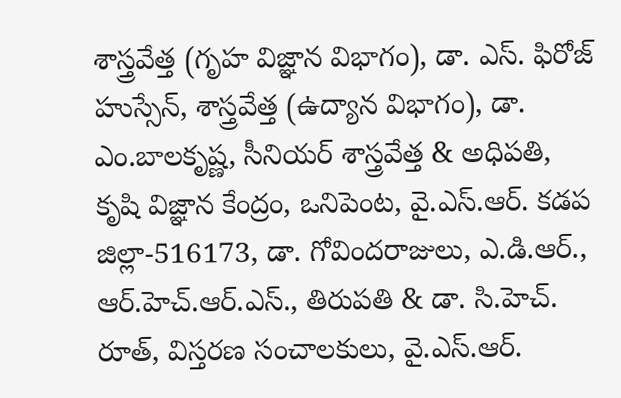శాస్త్రవేత్త (గృహ విజ్ఞాన విభాగం), డా. ఎస్. ఫిరోజ్ హుస్సేన్, శాస్త్రవేత్త (ఉద్యాన విభాగం), డా. ఎం.బాలకృష్ణ, సీనియర్ శాస్త్రవేత్త & అధిపతి, కృషి విజ్ఞాన కేంద్రం, ఒనిపెంట, వై.ఎస్.ఆర్. కడప జిల్లా-516173, డా. గోవిందరాజులు, ఎ.డి.ఆర్., ఆర్.హెచ్.ఆర్.ఎస్., తిరుపతి & డా. సి.హెచ్. రూత్, విస్తరణ సంచాలకులు, వై.ఎస్.ఆర్.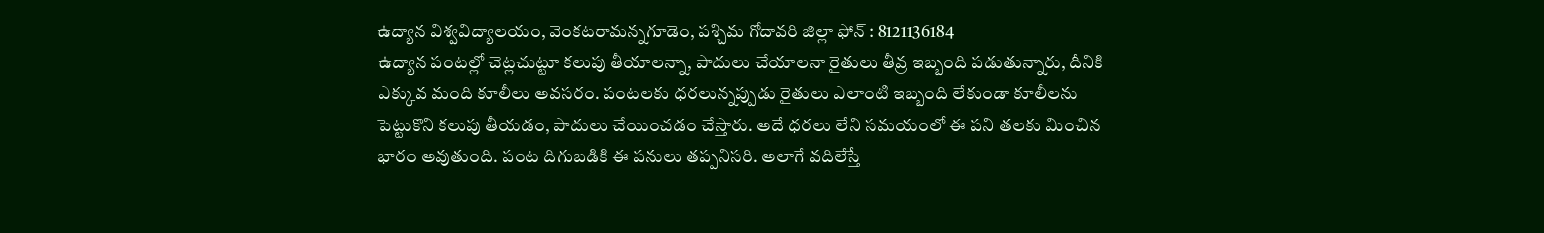ఉద్యాన విశ్వవిద్యాలయం, వెంకటరామన్నగూడెం, పశ్చిమ గోదావరి జిల్లా ఫోన్ : 8121136184
ఉద్యాన పంటల్లో చెట్లచుట్టూ కలుపు తీయాలన్నా, పాదులు చేయాలనా రైతులు తీవ్ర ఇబ్బంది పడుతున్నారు, దీనికి ఎక్కువ మంది కూలీలు అవసరం. పంటలకు ధరలున్నప్పుడు రైతులు ఎలాంటి ఇబ్బంది లేకుండా కూలీలను పెట్టుకొని కలుపు తీయడం, పాదులు చేయించడం చేస్తారు. అదే ధరలు లేని సమయంలో ఈ పని తలకు మించిన భారం అవుతుంది. పంట దిగుబడికి ఈ పనులు తప్పనిసరి. అలాగే వదిలేస్తే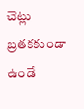చెట్లు బ్రతకకుండా ఉండే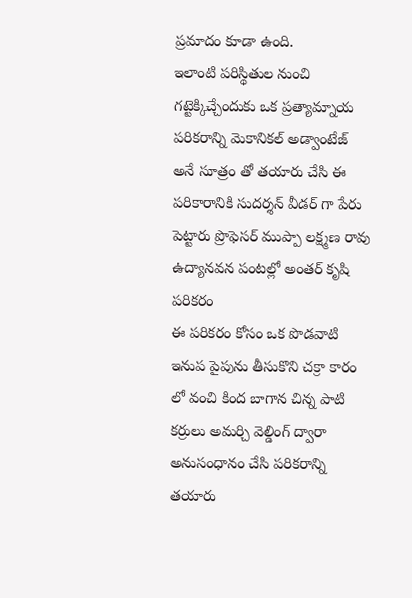ప్రమాదం కూడా ఉంది.
ఇలాంటి పరిస్థితుల నుంచి గట్టెక్కిచ్చేందుకు ఒక ప్రత్యామ్నాయ పరికరాన్ని మెకానికల్ అడ్వాంటేజ్ అనే సూత్రం తో తయారు చేసి ఈ పరికారానికి సుదర్శన్ వీడర్ గా పేరు పెట్టారు ప్రొఫెసర్ ముప్పా లక్ష్మణ రావు
ఉద్యానవన పంటల్లో అంతర్ కృషి పరికరం
ఈ పరికరం కోసం ఒక పొడవాటి ఇనుప పైపును తీసుకొని చక్రా కారం లో వంచి కింద బాగాన చిన్న పాటి కర్రులు అమర్చి వెల్డింగ్ ద్వారా అనుసంధానం చేసి పరికరాన్ని తయారు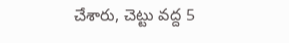చేశారు, చెట్టు వద్ద 5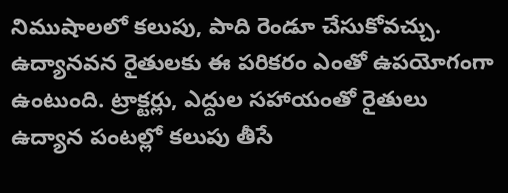నిముషాలలో కలుపు, పాది రెండూ చేసుకోవచ్చు. ఉద్యానవన రైతులకు ఈ పరికరం ఎంతో ఉపయోగంగా ఉంటుంది. ట్రాక్టర్లు, ఎద్దుల సహాయంతో రైతులు ఉద్యాన పంటల్లో కలుపు తీసే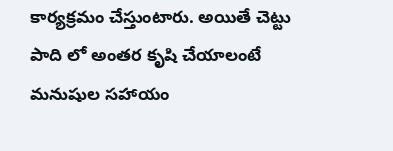కార్యక్రమం చేస్తుంటారు. అయితే చెట్టు పాది లో అంతర కృషి చేయాలంటే మనుషుల సహాయం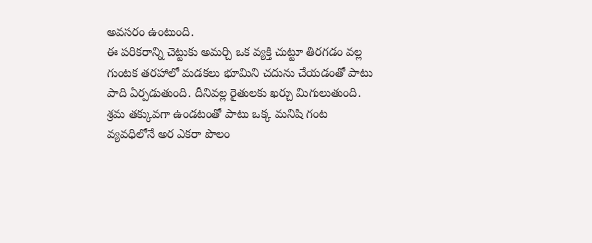అవసరం ఉంటుంది.
ఈ పరికరాన్ని చెట్టుకు అమర్చి ఒక వ్యక్తి చుట్టూ తిరగడం వల్ల గుంటక తరహాలో మడకలు భూమిని చదును చేయడంతో పాటు పాది ఏర్పడుతుంది. దీనివల్ల రైతులకు ఖర్చు మిగులుతుంది. శ్రమ తక్కువగా ఉండటంతో పాటు ఒక్క మనిషి గంట వ్యవధిలోనే అర ఎకరా పొలం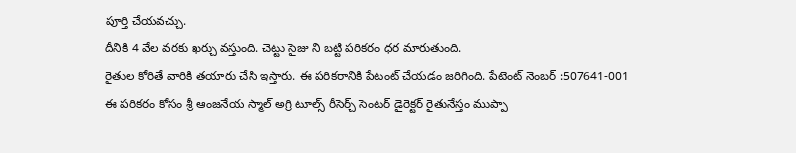పూర్తి చేయవచ్చు.
దీనికి 4 వేల వరకు ఖర్చు వస్తుంది. చెట్టు సైజు ని బట్టి పరికరం ధర మారుతుంది.
రైతుల కోరితే వారికి తయారు చేసి ఇస్తారు. ఈ పరికరానికి పేటంట్ చేయడం జరిగింది. పేటెంట్ నెంబర్ :507641-001
ఈ పరికరం కోసం శ్రీ ఆంజనేయ స్మాల్ అగ్రి టూల్స్ రీసెర్చ్ సెంటర్ డైరెక్టర్ రైతునేస్తం ముప్పా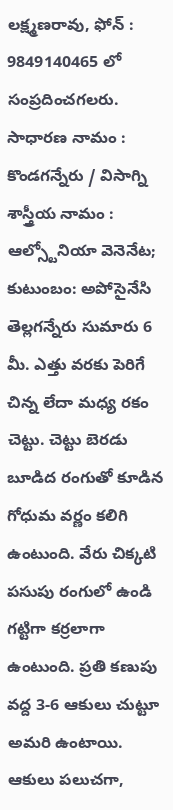లక్ష్మణరావు, ఫోన్ : 9849140465 లో సంప్రదించగలరు.
సాధారణ నామం : కొండగన్నేరు / విసాగ్ని శాస్త్రీయ నామం : ఆల్స్టోనియా వెనెనేట; కుటుంబం: అపోసైనేసి
తెల్లగన్నేరు సుమారు 6 మీ. ఎత్తు వరకు పెరిగే చిన్న లేదా మధ్య రకం చెట్టు. చెట్టు బెరడు బూడిద రంగుతో కూడిన గోధుమ వర్ణం కలిగి ఉంటుంది. వేరు చిక్కటి పసుపు రంగులో ఉండి గట్టిగా కర్రలాగా ఉంటుంది. ప్రతి కణుపు వద్ద 3-6 ఆకులు చుట్టూ అమరి ఉంటాయి. ఆకులు పలుచగా,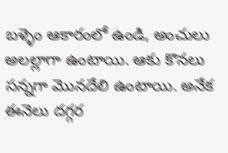బళ్ళెం ఆకారంలో ఉండి, అంచులు అలల్లాగా ఉంటాయి. ఆకు కొనలు సన్నగా మొనదేలి ఉంటాయి. అనేక ఈనెలు దగ్గర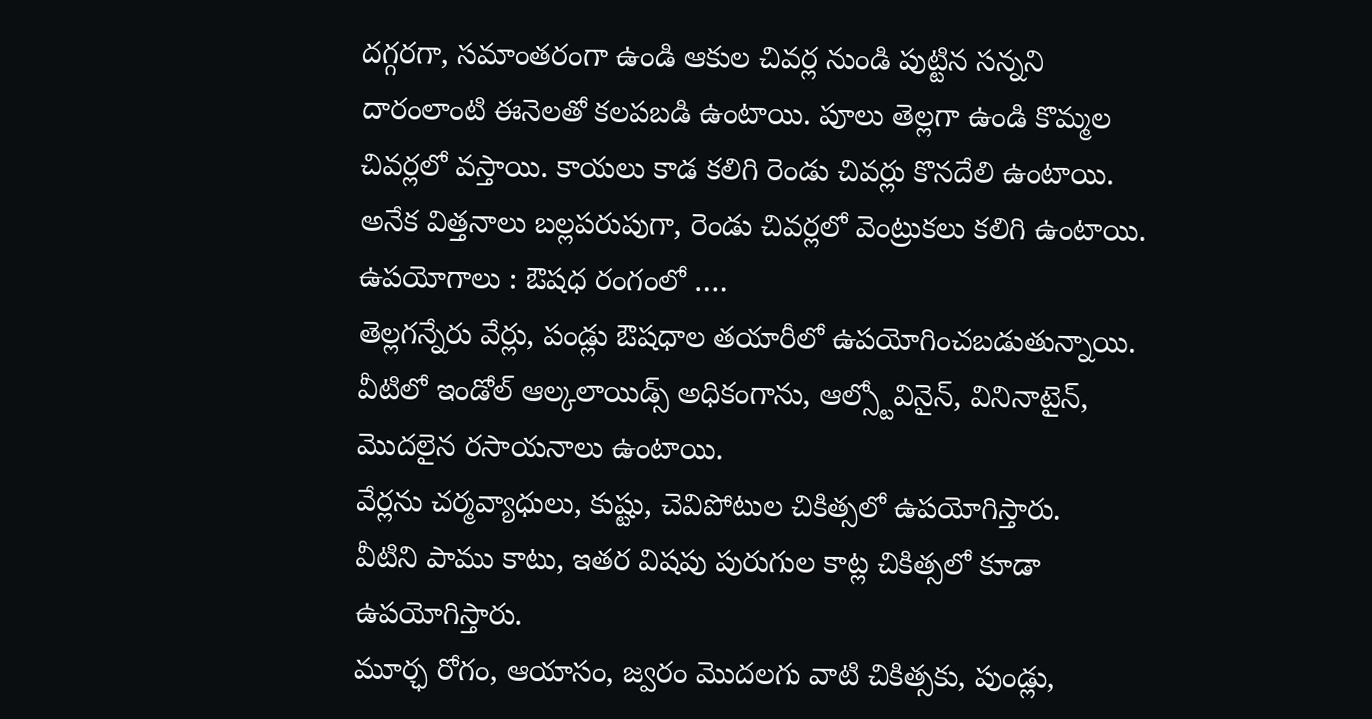దగ్గరగా, సమాంతరంగా ఉండి ఆకుల చివర్ల నుండి పుట్టిన సన్నని దారంలాంటి ఈనెలతో కలపబడి ఉంటాయి. పూలు తెల్లగా ఉండి కొమ్మల చివర్లలో వస్తాయి. కాయలు కాడ కలిగి రెండు చివర్లు కొనదేలి ఉంటాయి. అనేక విత్తనాలు బల్లపరుపుగా, రెండు చివర్లలో వెంట్రుకలు కలిగి ఉంటాయి.
ఉపయోగాలు : ఔషధ రంగంలో ….
తెల్లగన్నేరు వేర్లు, పండ్లు ఔషధాల తయారీలో ఉపయోగించబడుతున్నాయి.
వీటిలో ఇండోల్ ఆల్కలాయిడ్స్ అధికంగాను, ఆల్స్టోవినైన్, వినినాటైన్, మొదలైన రసాయనాలు ఉంటాయి.
వేర్లను చర్మవ్యాధులు, కుష్టు, చెవిపోటుల చికిత్సలో ఉపయోగిస్తారు.
వీటిని పాము కాటు, ఇతర విషపు పురుగుల కాట్ల చికిత్సలో కూడా ఉపయోగిస్తారు.
మూర్ఛ రోగం, ఆయాసం, జ్వరం మొదలగు వాటి చికిత్సకు, పుండ్లు,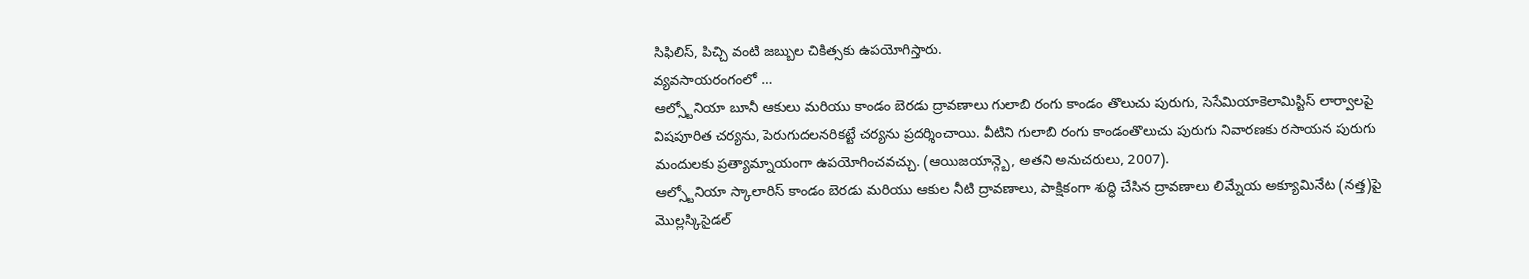సిఫిలిస్, పిచ్చి వంటి జబ్బుల చికిత్సకు ఉపయోగిస్తారు.
వ్యవసాయరంగంలో …
ఆల్స్టోనియా బూనీ ఆకులు మరియు కాండం బెరడు ద్రావణాలు గులాబి రంగు కాండం తొలుచు పురుగు, సెసేమియాకెలామిస్టిస్ లార్వాలపై విషపూరిత చర్యను, పెరుగుదలనరికట్టే చర్యను ప్రదర్శించాయి. వీటిని గులాబి రంగు కాండంతొలుచు పురుగు నివారణకు రసాయన పురుగు మందులకు ప్రత్యామ్నాయంగా ఉపయోగించవచ్చు. (ఆయిజయాన్గ్బె, అతని అనుచరులు, 2007).
ఆల్స్టోనియా స్కాలారిస్ కాండం బెరడు మరియు ఆకుల నీటి ద్రావణాలు, పాక్షికంగా శుద్ధి చేసిన ద్రావణాలు లిమ్నేయ అక్యూమినేట (నత్త)పై మొల్లస్కిసైడల్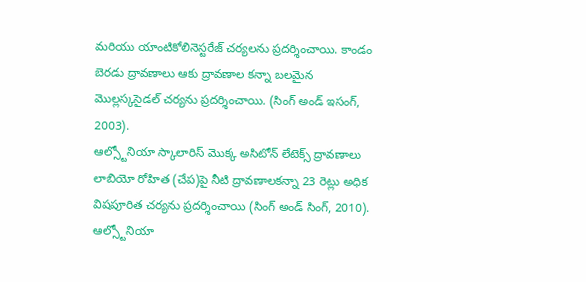మరియు యాంటికోలినెస్టరేజ్ చర్యలను ప్రదర్శించాయి. కాండం బెరడు ద్రావణాలు ఆకు ద్రావణాల కన్నా బలమైన మొల్లస్కసైడల్ చర్యను ప్రదర్శించాయి. (సింగ్ అండ్ ఇసంగ్, 2003).
ఆల్స్టోనియా స్కాలారిస్ మొక్క అసిటోన్ లేటెక్స్ ద్రావణాలు లాబియో రోహిత (చేప)పై నీటి ద్రావణాలకన్నా 23 రెట్లు అధిక విషపూరిత చర్యను ప్రదర్శించాయి (సింగ్ అండ్ సింగ్, 2010).
ఆల్స్టోనియా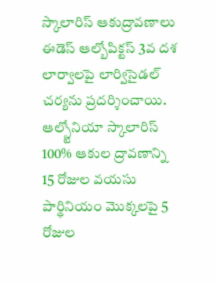స్కాలారిస్ ఆకుద్రావణాలు ఈడెస్ ఆల్బోపిక్టస్ 3వ దశ లార్వాలపై లార్విసైడల్ చర్యను ప్రదర్శించాయి.
ఆల్స్టోనియా స్కాలారిస్ 100% ఆకుల ద్రావణాన్ని 15 రోజుల వయసు పార్థినియం మొక్కలపై 5 రోజుల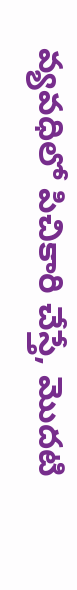వ్యవధిలో పిచికారి చేస్తే, మొదటి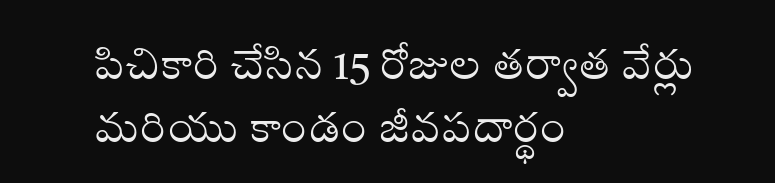పిచికారి చేసిన 15 రోజుల తర్వాత వేర్లు మరియు కాండం జీవపదార్థం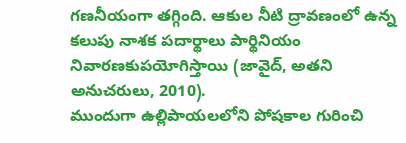గణనీయంగా తగ్గింది. ఆకుల నీటి ద్రావణంలో ఉన్న కలుపు నాశక పదార్థాలు పార్థినియం నివారణకుపయోగిస్తాయి (జావైద్, అతని అనుచరులు, 2010).
ముందుగా ఉల్లిపాయలలోని పోషకాల గురించి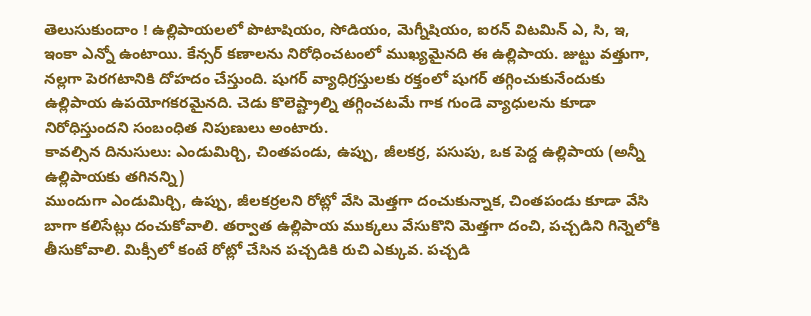తెలుసుకుందాం ! ఉల్లిపాయలలో పొటాషియం, సోడియం, మెగ్నీషియం, ఐరన్ విటమిన్ ఎ, సి, ఇ, ఇంకా ఎన్నో ఉంటాయి. కేన్సర్ కణాలను నిరోధించటంలో ముఖ్యమైనది ఈ ఉల్లిపాయ. జుట్టు వత్తుగా, నల్లగా పెరగటానికి దోహదం చేస్తుంది. షుగర్ వ్యాధిగ్రస్తులకు రక్తంలో షుగర్ తగ్గించుకునేందుకు ఉల్లిపాయ ఉపయోగకరమైనది. చెడు కొలెష్ట్రాల్ని తగ్గించటమే గాక గుండె వ్యాధులను కూడా నిరోధిస్తుందని సంబంధిత నిపుణులు అంటారు.
కావల్సిన దినుసులు: ఎండుమిర్చి, చింతపండు, ఉప్పు, జీలకర్ర, పసుపు, ఒక పెద్ద ఉల్లిపాయ (అన్నీ ఉల్లిపాయకు తగినన్ని)
ముందుగా ఎండుమిర్చి, ఉప్పు, జీలకర్రలని రోట్లో వేసి మెత్తగా దంచుకున్నాక, చింతపండు కూడా వేసి బాగా కలిసేట్లు దంచుకోవాలి. తర్వాత ఉల్లిపాయ ముక్కలు వేసుకొని మెత్తగా దంచి, పచ్చడిని గిన్నెలోకి తీసుకోవాలి. మిక్సీలో కంటే రోట్లో చేసిన పచ్చడికి రుచి ఎక్కువ. పచ్చడి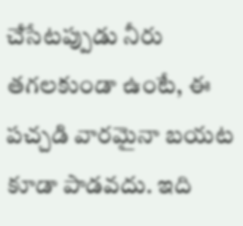చేసేటప్పుడు నీరు తగలకుండా ఉంటే, ఈ పచ్చడి వారమైనా బయట కూడా పాడవదు. ఇది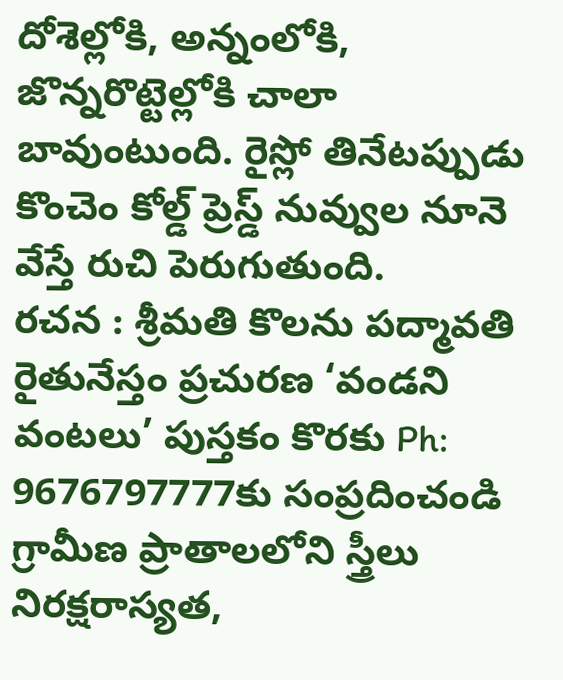దోశెల్లోకి, అన్నంలోకి, జొన్నరొట్టెల్లోకి చాలా బావుంటుంది. రైస్లో తినేటప్పుడు కొంచెం కోల్డ్ ప్రెస్డ్ నువ్వుల నూనె వేస్తే రుచి పెరుగుతుంది.
రచన : శ్రీమతి కొలను పద్మావతి
రైతునేస్తం ప్రచురణ ‘వండని వంటలు’ పుస్తకం కొరకు Ph: 9676797777కు సంప్రదించండి
గ్రామీణ ప్రాతాలలోని స్త్రీలు నిరక్షరాస్యత,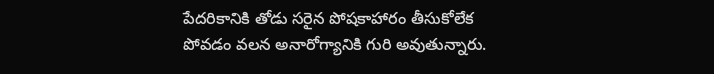పేదరికానికి తోడు సరైన పోషకాహారం తీసుకోలేక పోవడం వలన అనారోగ్యానికి గురి అవుతున్నారు.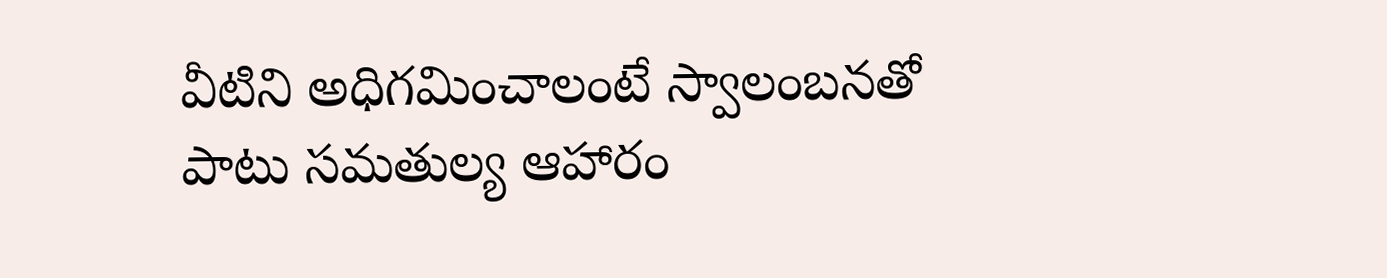వీటిని అధిగమించాలంటే స్వాలంబనతో పాటు సమతుల్య ఆహారం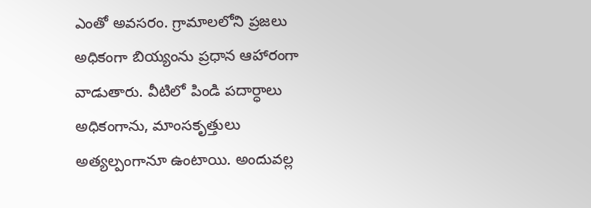ఎంతో అవసరం. గ్రామాలలోని ప్రజలు అధికంగా బియ్యంను ప్రధాన ఆహారంగా వాడుతారు. వీటిలో పిండి పదార్ధాలు అధికంగాను, మాంసకృత్తులు అత్యల్పంగానూ ఉంటాయి. అందువల్ల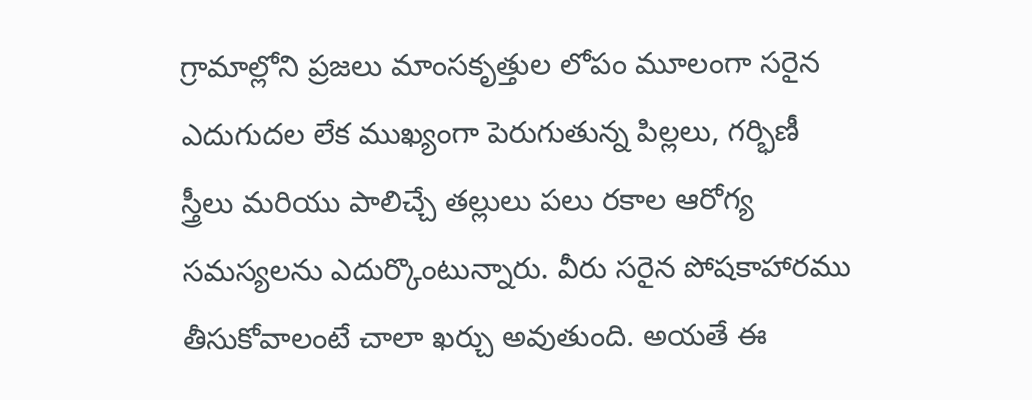గ్రామాల్లోని ప్రజలు మాంసకృత్తుల లోపం మూలంగా సరైన ఎదుగుదల లేక ముఖ్యంగా పెరుగుతున్న పిల్లలు, గర్భిణీ స్త్రీలు మరియు పాలిచ్చే తల్లులు పలు రకాల ఆరోగ్య సమస్యలను ఎదుర్కొంటున్నారు. వీరు సరైన పోషకాహారము తీసుకోవాలంటే చాలా ఖర్చు అవుతుంది. అయతే ఈ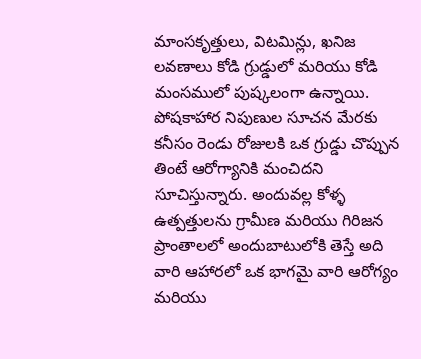మాంసకృత్తులు, విటమిన్లు, ఖనిజ లవణాలు కోడి గ్రుడ్డులో మరియు కోడి మంసములో పుష్కలంగా ఉన్నాయి. పోషకాహార నిపుణుల సూచన మేరకు కనీసం రెండు రోజులకి ఒక గ్రుడ్డు చొప్పున తింటే ఆరోగ్యానికి మంచిదని సూచిస్తున్నారు. అందువల్ల కోళ్ళ ఉత్పత్తులను గ్రామీణ మరియు గిరిజన ప్రాంతాలలో అందుబాటులోకి తెస్తే అది వారి ఆహారలో ఒక భాగమై వారి ఆరోగ్యం మరియు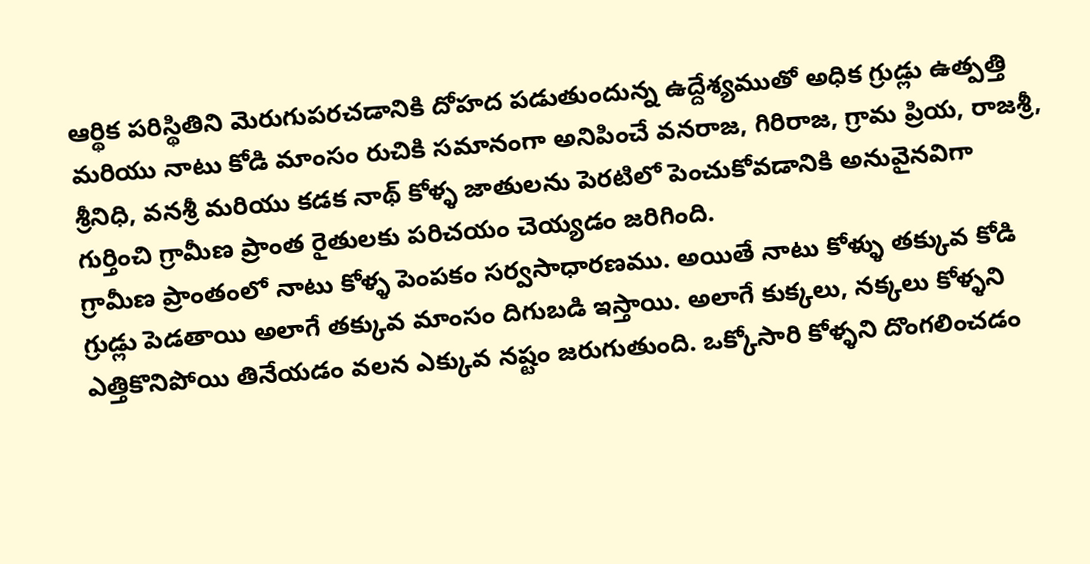ఆర్థిక పరిస్థితిని మెరుగుపరచడానికి దోహద పడుతుందున్న ఉద్దేశ్యముతో అధిక గ్రుడ్లు ఉత్పత్తి మరియు నాటు కోడి మాంసం రుచికి సమానంగా అనిపించే వనరాజ, గిరిరాజ, గ్రామ ప్రియ, రాజశ్రీ, శ్రీనిధి, వనశ్రీ మరియు కడక నాథ్ కోళ్ళ జాతులను పెరటిలో పెంచుకోవడానికి అనువైనవిగా గుర్తించి గ్రామీణ ప్రాంత రైతులకు పరిచయం చెయ్యడం జరిగింది.
గ్రామీణ ప్రాంతంలో నాటు కోళ్ళ పెంపకం సర్వసాధారణము. అయితే నాటు కోళ్ళు తక్కువ కోడి గ్రుడ్లు పెడతాయి అలాగే తక్కువ మాంసం దిగుబడి ఇస్తాయి. అలాగే కుక్కలు, నక్కలు కోళ్ళని ఎత్తికొనిపోయి తినేయడం వలన ఎక్కువ నష్టం జరుగుతుంది. ఒక్కోసారి కోళ్ళని దొంగలించడం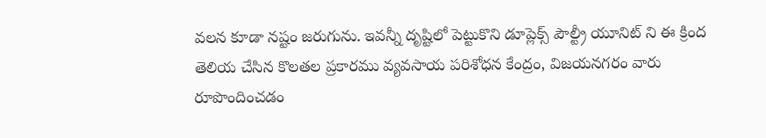వలన కూడా నష్టం జరుగును. ఇవన్నీ దృష్టిలో పెట్టుకొని డూప్లెక్స్ పౌల్ట్రీ యూనిట్ ని ఈ క్రింద తెలియ చేసిన కొలతల ప్రకారము వ్యవసాయ పరిశోధన కేంద్రం, విజయనగరం వారు రూపొందించడం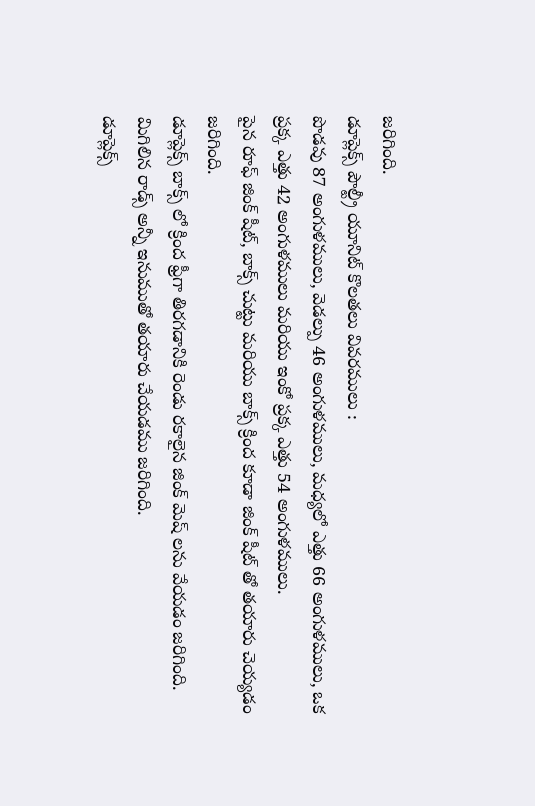జరిగింది.
డూప్లెక్స్ పౌల్ట్రీ యూనిట్ కొలతలు వివరములు :
పొడవు 87 అంగుళములు, వెడల్పు 46 అంగుళములు, మధ్యలో ఎత్తు 66 అంగుళములు, ఒక ప్రక్క ఎత్తు 42 అంగుళములు మరియు ఇంకో ప్రక్క ఎత్తు 54 అంగుళములు.
పైన రూఫ్ జింక్ షీట్, బాక్స్ చుట్టు మరియు బాక్స్ క్రింద కూడా జింక్ షీట్ తో తయారు చెయ్యడం జరిగింది.
డూప్లెక్స్ బాక్స్ లో క్రింద ఫ్రీగా తిరగడానికి రెండు రకాలైన జింక్ మెష్ లను వేయడం జరిగింది.
మిగిలిన రాడ్స్ అన్నీ ఇనుముతో తయారు చేయడము జరిగింది.
డూప్లెక్స్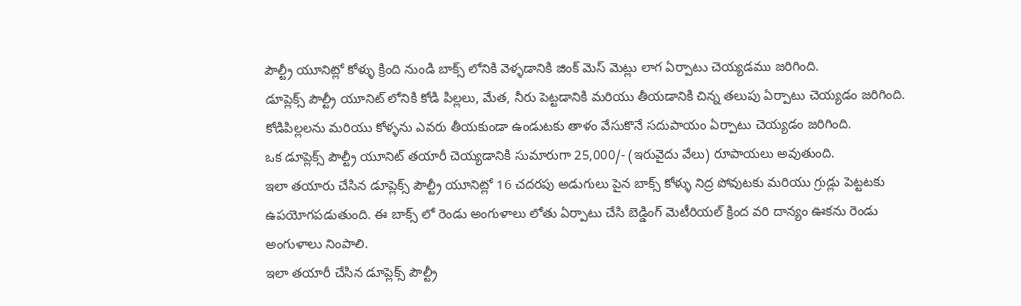పౌల్ట్రీ యూనిట్లో కోళ్ళు క్రింది నుండి బాక్స్ లోనికి వెళ్ళడానికి జింక్ మెస్ మెట్లు లాగ ఏర్పాటు చెయ్యడము జరిగింది.
డూప్లెక్స్ పౌల్ట్రీ యూనిట్ లోనికి కోడి పిల్లలు, మేత, నీరు పెట్టడానికి మరియు తీయడానికి చిన్న తలుపు ఏర్పాటు చెయ్యడం జరిగింది.
కోడిపిల్లలను మరియు కోళ్ళను ఎవరు తీయకుండా ఉండుటకు తాళం వేసుకొనే సదుపాయం ఏర్పాటు చెయ్యడం జరిగింది.
ఒక డూప్లెక్స్ పౌల్ట్రీ యూనిట్ తయారీ చెయ్యడానికి సుమారుగా 25,000/- (ఇరువైదు వేలు) రూపాయలు అవుతుంది.
ఇలా తయారు చేసిన డూప్లెక్స్ పౌల్ట్రీ యూనిట్లో 16 చదరపు అడుగులు పైన బాక్స్ కోళ్ళు నిద్ర పోవుటకు మరియు గ్రుడ్లు పెట్టటకు ఉపయోగపడుతుంది. ఈ బాక్స్ లో రెండు అంగుళాలు లోతు ఏర్పాటు చేసి బెడ్డింగ్ మెటీరియల్ క్రింద వరి దాన్యం ఊకను రెండు అంగుళాలు నింపాలి.
ఇలా తయారీ చేసిన డూప్లెక్స్ పౌల్ట్రీ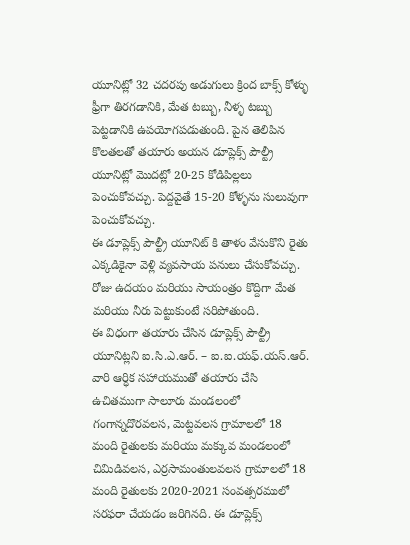యూనిట్లో 32 చదరపు అడుగులు క్రింద బాక్స్ కోళ్ళు ఫ్రీగా తిరగడానికి, మేత టబ్బు, నీళ్ళ టబ్బు పెట్టడానికి ఉపయోగపడుతుంది. పైన తెలిపిన కొలతలతో తయారు అయన డూప్లెక్స్ పౌల్ట్రీ యూనిట్లో మొదట్లో 20-25 కోడిపిల్లలు పెంచుకోవచ్చు. పెద్దవైతే 15-20 కోళ్ళను సులువుగా పెంచుకోవచ్చు.
ఈ డూప్లెక్స్ పౌల్ట్రీ యూనిట్ కి తాళం వేసుకొని రైతు ఎక్కడికైనా వెళ్లి వ్యవసాయ పనులు చేసుకోవచ్చు. రోజు ఉదయం మరియు సాయంత్రం కొద్దిగా మేత మరియు నీరు పెట్టుకుంటే సరిపోతుంది.
ఈ విధంగా తయారు చేసిన డూప్లెక్స్ పౌల్ట్రీ యూనిట్లని ఐ.సి.ఎ.ఆర్. – ఐ.ఐ.యఫ్.యస్.ఆర్. వారి ఆర్ధిక సహాయముతో తయారు చేసి ఉచితముగా సాలూరు మండలంలో గంగాన్నదొరవలస, మెట్టవలస గ్రామాలలో 18 మంది రైతులకు మరియు మక్కువ మండలంలో చిమిడివలస, ఎర్రసామంతులవలస గ్రామాలలో 18 మంది రైతులకు 2020-2021 సంవత్సరములో సరఫరా చేయడం జరిగినది. ఈ డూప్లెక్స్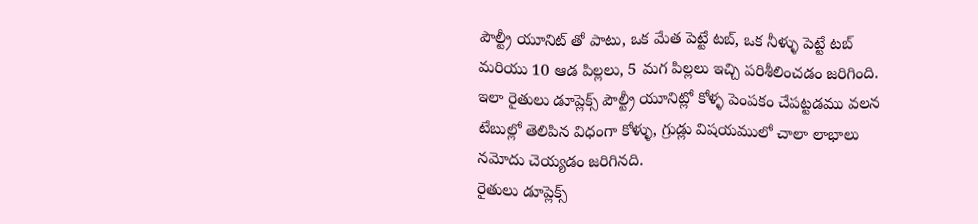పౌల్ట్రీ యూనిట్ తో పాటు, ఒక మేత పెట్టే టబ్, ఒక నీళ్ళు పెట్టే టబ్ మరియు 10 ఆడ పిల్లలు, 5 మగ పిల్లలు ఇచ్చి పరిశీలించడం జరిగింది. ఇలా రైతులు డూప్లెక్స్ పౌల్ట్రీ యూనిట్లో కోళ్ళ పెంపకం చేపట్టడము వలన టేబుల్లో తెలిపిన విధంగా కోళ్ళు, గ్రుడ్లు విషయములో చాలా లాభాలు నమోదు చెయ్యడం జరిగినది.
రైతులు డూప్లెక్స్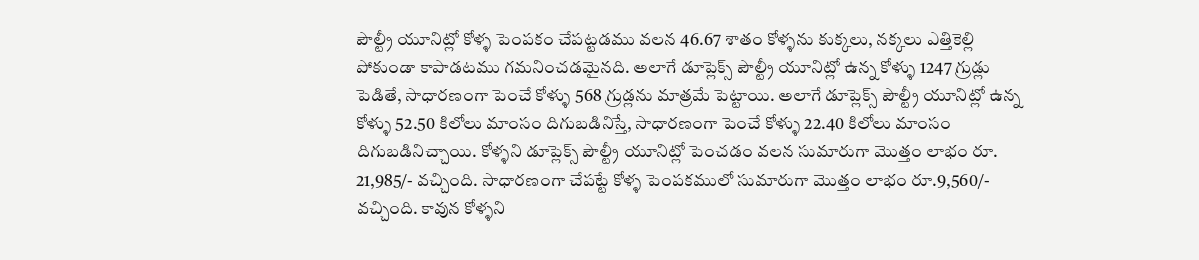పౌల్ట్రీ యూనిట్లో కోళ్ళ పెంపకం చేపట్టడము వలన 46.67 శాతం కోళ్ళను కుక్కలు, నక్కలు ఎత్తికెల్లి పోకుండా కాపాడటము గమనించడమైనది. అలాగే డూప్లెక్స్ పౌల్ట్రీ యూనిట్లో ఉన్న కోళ్ళు 1247 గ్రుడ్లు పెడితే, సాధారణంగా పెంచే కోళ్ళు 568 గ్రుడ్లను మాత్రమే పెట్టాయి. అలాగే డూప్లెక్స్ పౌల్ట్రీ యూనిట్లో ఉన్న కోళ్ళు 52.50 కిలోలు మాంసం దిగుబడినిస్తే, సాధారణంగా పెంచే కోళ్ళు 22.40 కిలోలు మాంసం దిగుబడినిచ్చాయి. కోళ్ళని డూప్లెక్స్ పౌల్ట్రీ యూనిట్లో పెంచడం వలన సుమారుగా మొత్తం లాభం రూ. 21,985/- వచ్చింది. సాధారణంగా చేపట్టే కోళ్ళ పెంపకములో సుమారుగా మొత్తం లాభం రూ.9,560/- వచ్చింది. కావున కోళ్ళని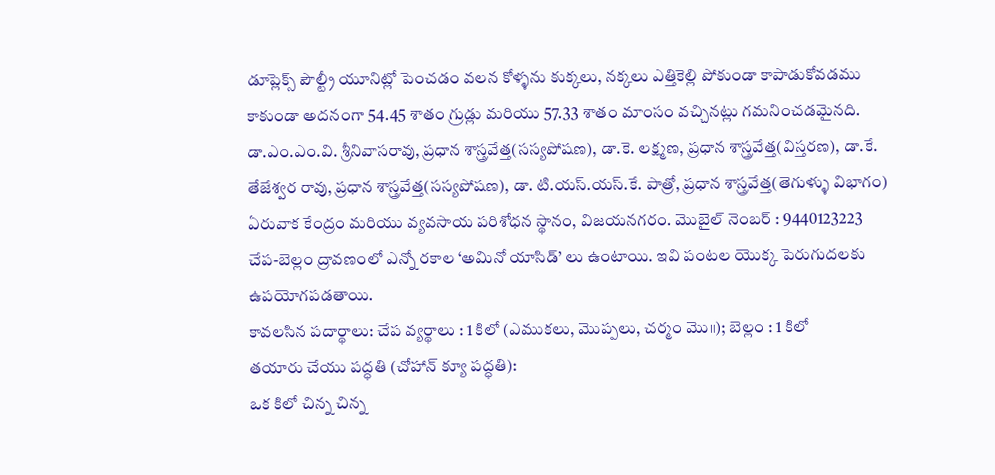డూప్లెక్స్ పౌల్ట్రీ యూనిట్లో పెంచడం వలన కోళ్ళను కుక్కలు, నక్కలు ఎత్తికెల్లి పోకుండా కాపాడుకోవడము కాకుండా అదనంగా 54.45 శాతం గ్రుడ్లు మరియు 57.33 శాతం మాంసం వచ్చినట్లు గమనించడమైనది.
డా.ఎం.ఎం.వి. శ్రీనివాసరావు, ప్రధాన శాస్త్రవేత్త(సస్యపోషణ), డా.కె. లక్ష్మణ, ప్రధాన శాస్త్రవేత్త(విస్తరణ), డా.కే. తేజేశ్వర రావు, ప్రధాన శాస్త్రవేత్త(సస్యపోషణ), డా. టి.యస్.యస్.కే. పాత్రో, ప్రధాన శాస్త్రవేత్త(తెగుళ్ళు విభాగం) ఏరువాక కేంద్రం మరియు వ్యవసాయ పరిశోధన స్థానం, విజయనగరం. మొబైల్ నెంబర్ : 9440123223
చేప-బెల్లం ద్రావణంలో ఎన్నో రకాల ‘అమినో యాసిడ్’ లు ఉంటాయి. ఇవి పంటల యొక్క పెరుగుదలకు ఉపయోగపడతాయి.
కావలసిన పదార్థాలు: చేప వ్యర్థాలు : 1 కిలో (ఎముకలు, మొప్పలు, చర్మం మొ॥); బెల్లం : 1 కిలో
తయారు చేయు పద్ధతి (చోహాన్ క్యూ పద్ధతి):
ఒక కిలో చిన్న చిన్న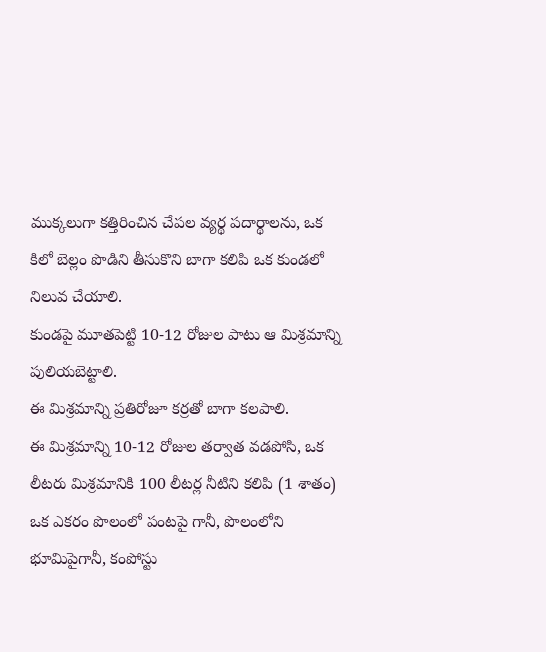ముక్కలుగా కత్తిరించిన చేపల వ్యర్థ పదార్థాలను, ఒక కిలో బెల్లం పొడిని తీసుకొని బాగా కలిపి ఒక కుండలో నిలువ చేయాలి.
కుండపై మూతపెట్టి 10-12 రోజుల పాటు ఆ మిశ్రమాన్ని పులియబెట్టాలి.
ఈ మిశ్రమాన్ని ప్రతిరోజూ కర్రతో బాగా కలపాలి.
ఈ మిశ్రమాన్ని 10-12 రోజుల తర్వాత వడపోసి, ఒక లీటరు మిశ్రమానికి 100 లీటర్ల నీటిని కలిపి (1 శాతం) ఒక ఎకరం పొలంలో పంటపై గానీ, పొలంలోని భూమిపైగానీ, కంపోస్టు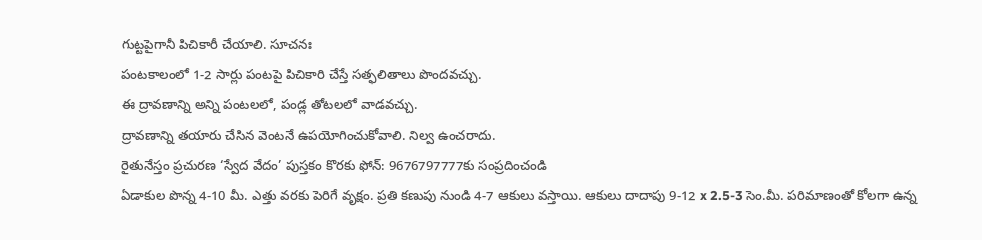గుట్టపైగానీ పిచికారీ చేయాలి. సూచనః
పంటకాలంలో 1-2 సార్లు పంటపై పిచికారి చేస్తే సత్ఫలితాలు పొందవచ్చు.
ఈ ద్రావణాన్ని అన్ని పంటలలో, పండ్ల తోటలలో వాడవచ్చు.
ద్రావణాన్ని తయారు చేసిన వెంటనే ఉపయోగించుకోవాలి. నిల్వ ఉంచరాదు.
రైతునేస్తం ప్రచురణ ‘స్వేద వేదం’ పుస్తకం కొరకు ఫోన్: 9676797777కు సంప్రదించండి
ఏడాకుల పొన్న 4-10 మీ. ఎత్తు వరకు పెరిగే వృక్షం. ప్రతి కణుపు నుండి 4-7 ఆకులు వస్తాయి. ఆకులు దాదాపు 9-12 x 2.5-3 సెం.మీ. పరిమాణంతో కోలగా ఉన్న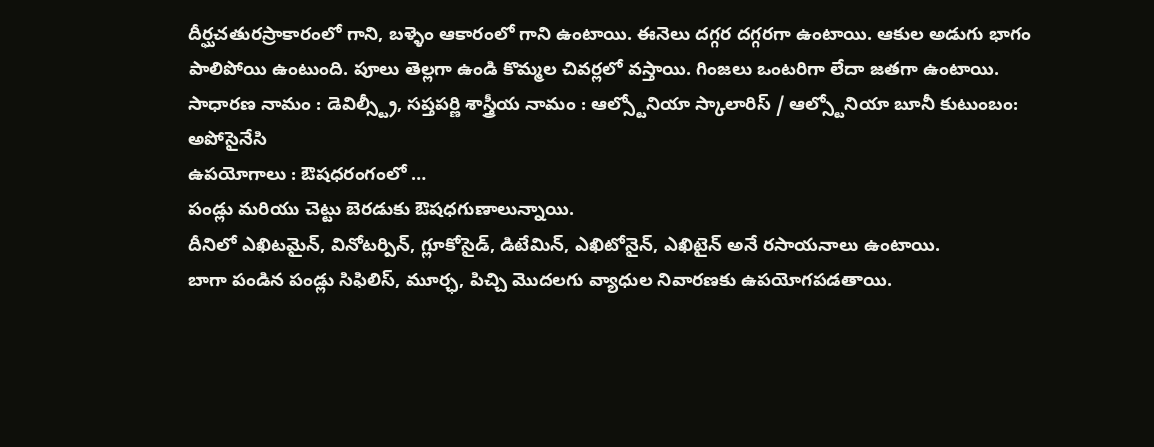దీర్ఘచతురస్రాకారంలో గాని, బళ్ళెం ఆకారంలో గాని ఉంటాయి. ఈనెలు దగ్గర దగ్గరగా ఉంటాయి. ఆకుల అడుగు భాగం పాలిపోయి ఉంటుంది. పూలు తెల్లగా ఉండి కొమ్మల చివర్లలో వస్తాయి. గింజలు ఒంటరిగా లేదా జతగా ఉంటాయి.
సాధారణ నామం : డెవిల్స్ట్రీ, సప్తపర్ణి శాస్త్రీయ నామం : ఆల్స్టోనియా స్కాలారిస్ / ఆల్స్టోనియా బూనీ కుటుంబం: అపోసైనేసి
ఉపయోగాలు : ఔషధరంగంలో …
పండ్లు మరియు చెట్టు బెరడుకు ఔషధగుణాలున్నాయి.
దీనిలో ఎఖిటమైన్, వినోటర్పిన్, గ్లూకోసైడ్, డిటేమిన్, ఎఖిటోనైన్, ఎఖిటైన్ అనే రసాయనాలు ఉంటాయి.
బాగా పండిన పండ్లు సిఫిలిస్, మూర్ఛ, పిచ్చి మొదలగు వ్యాధుల నివారణకు ఉపయోగపడతాయి.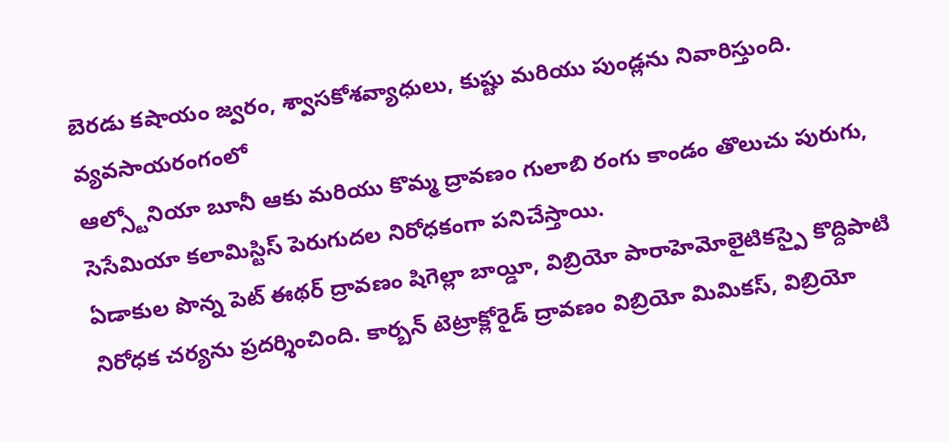బెరడు కషాయం జ్వరం, శ్వాసకోశవ్యాధులు, కుష్టు మరియు పుండ్లను నివారిస్తుంది.
వ్యవసాయరంగంలో
ఆల్స్టోనియా బూనీ ఆకు మరియు కొమ్మ ద్రావణం గులాబి రంగు కాండం తొలుచు పురుగు, సెసేమియా కలామిస్టిస్ పెరుగుదల నిరోధకంగా పనిచేస్తాయి.
ఏడాకుల పొన్న పెట్ ఈథర్ ద్రావణం షిగెల్లా బాయ్డీ, విబ్రియో పారాహెమోలైటికస్పై కొద్దిపాటి నిరోధక చర్యను ప్రదర్శించింది. కార్బన్ టెట్రాక్లోరైడ్ ద్రావణం విబ్రియో మిమికస్, విబ్రియో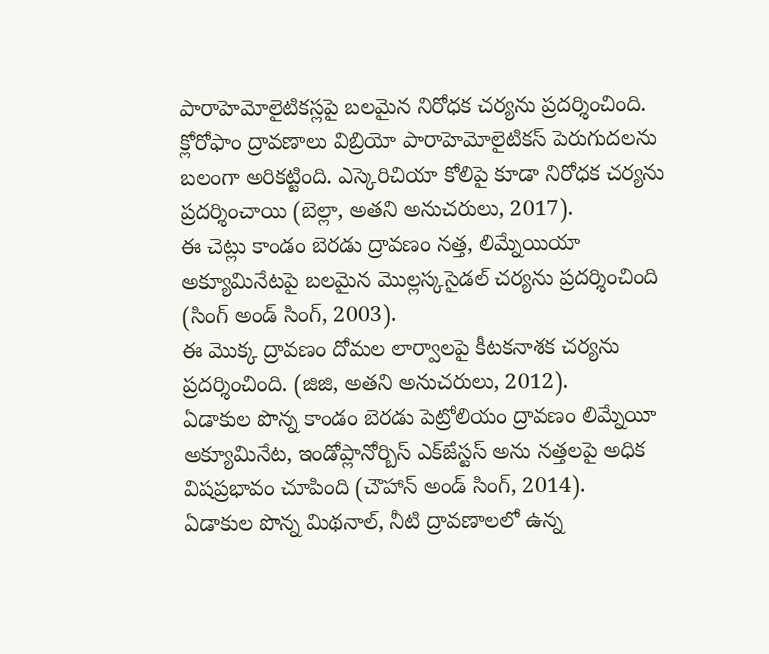పారాహెమోలైటికస్లపై బలమైన నిరోధక చర్యను ప్రదర్శించింది. క్లోరోఫాం ద్రావణాలు విబ్రియో పారాహెమోలైటికస్ పెరుగుదలను బలంగా అరికట్టింది. ఎస్కెరిచియా కోలిపై కూడా నిరోధక చర్యను ప్రదర్శించాయి (బెల్లా, అతని అనుచరులు, 2017).
ఈ చెట్లు కాండం బెరడు ద్రావణం నత్త, లిమ్నేయియా అక్యూమినేటపై బలమైన మొల్లస్కసైడల్ చర్యను ప్రదర్శించింది (సింగ్ అండ్ సింగ్, 2003).
ఈ మొక్క ద్రావణం దోమల లార్వాలపై కీటకనాశక చర్యను ప్రదర్శించింది. (జిజి, అతని అనుచరులు, 2012).
ఏడాకుల పొన్న కాండం బెరడు పెట్రోలియం ద్రావణం లిమ్నేయీ అక్యూమినేట, ఇండోప్లానోర్బిస్ ఎక్ౙస్టస్ అను నత్తలపై అధిక విషప్రభావం చూపింది (చౌహాన్ అండ్ సింగ్, 2014).
ఏడాకుల పొన్న మిథనాల్, నీటి ద్రావణాలలో ఉన్న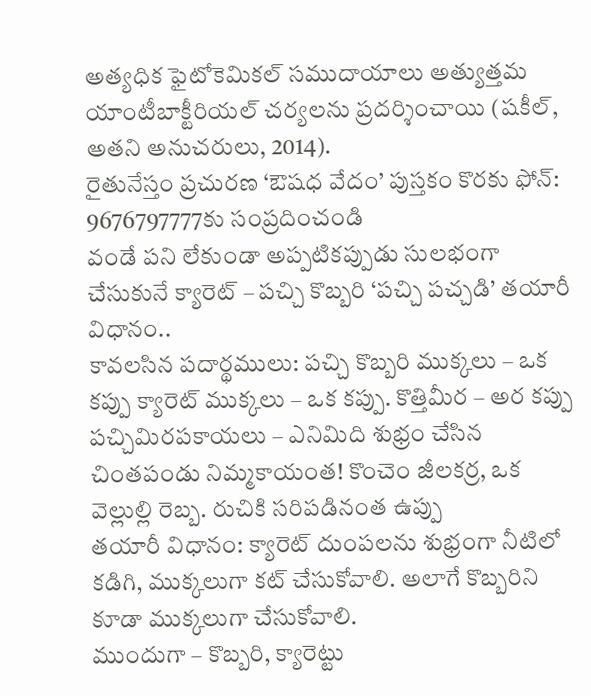అత్యధిక ఫైటోకెమికల్ సముదాయాలు అత్యుత్తమ యాంటీబాక్టీరియల్ చర్యలను ప్రదర్శించాయి (షకీల్, అతని అనుచరులు, 2014).
రైతునేస్తం ప్రచురణ ‘ఔషధ వేదం’ పుస్తకం కొరకు ఫోన్: 9676797777కు సంప్రదించండి
వండే పని లేకుండా అప్పటికప్పుడు సులభంగా చేసుకునే క్యారెట్ – పచ్చి కొబ్బరి ‘పచ్చి పచ్చడి’ తయారీ విధానం..
కావలసిన పదార్థములు: పచ్చి కొబ్బరి ముక్కలు – ఒక కప్పు క్యారెట్ ముక్కలు – ఒక కప్పు. కొత్తిమీర – అర కప్పు పచ్చిమిరపకాయలు – ఎనిమిది శుభ్రం చేసిన చింతపండు నిమ్మకాయంత! కొంచెం జీలకర్ర, ఒక వెల్లుల్లి రెబ్బ. రుచికి సరిపడినంత ఉప్పు
తయారీ విధానం: క్యారెట్ దుంపలను శుభ్రంగా నీటిలో కడిగి, ముక్కలుగా కట్ చేసుకోవాలి. అలాగే కొబ్బరిని కూడా ముక్కలుగా చేసుకోవాలి.
ముందుగా – కొబ్బరి, క్యారెట్టు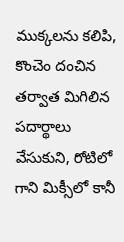ముక్కలను కలిపి, కొంచెం దంచిన తర్వాత మిగిలిన పదార్థాలు వేసుకుని, రోటిలో గాని మిక్సీలో కానీ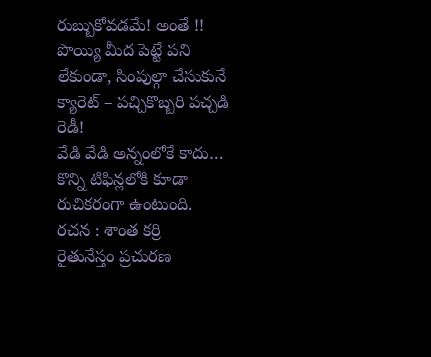రుబ్బుకోవడమే! అంతే !!
పొయ్యి మీద పెట్టే పని లేకుండా, సింపుల్గా చేసుకునే క్యారెట్ – పచ్చికొబ్బరి పచ్చడి రెడీ!
వేడి వేడి అన్నంలోకే కాదు… కొన్ని టిఫిన్లలోకి కూడా రుచికరంగా ఉంటుంది.
రచన : శాంత కర్రి
రైతునేస్తం ప్రచురణ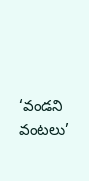‘వండని వంటలు’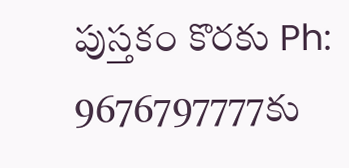పుస్తకం కొరకు Ph: 9676797777కు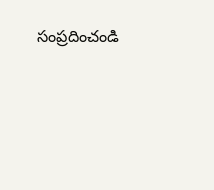సంప్రదించండి